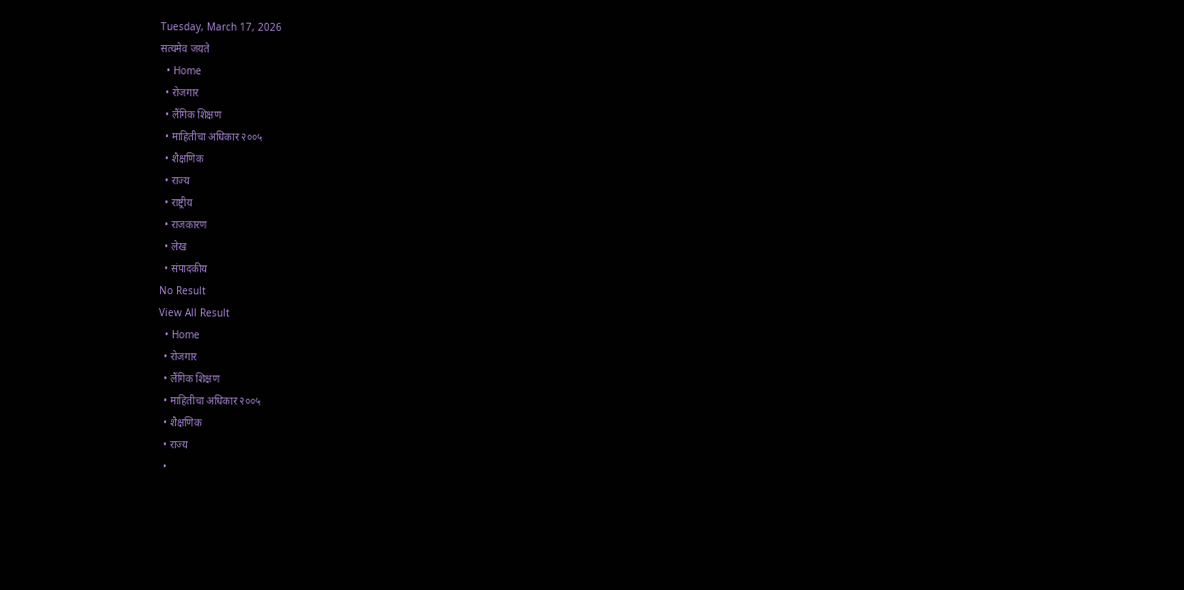Tuesday, March 17, 2026
सत्यमेव जयते
  • Home
  • रोजगार
  • लैंगिक शिक्षण
  • माहितीचा अधिकार २००५
  • शैक्षणिक
  • राज्य
  • राष्ट्रीय
  • राजकारण
  • लेख
  • संपादकीय
No Result
View All Result
  • Home
  • रोजगार
  • लैंगिक शिक्षण
  • माहितीचा अधिकार २००५
  • शैक्षणिक
  • राज्य
  •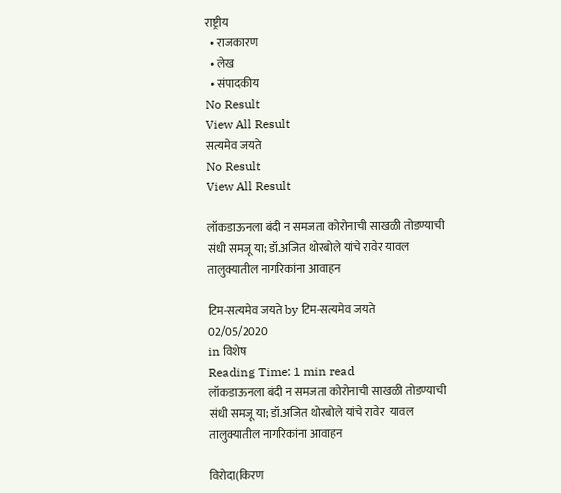राष्ट्रीय
  • राजकारण
  • लेख
  • संपादकीय
No Result
View All Result
सत्यमेव जयते
No Result
View All Result

लॉकडाऊनला बंदी न समजता कोरोनाची साखळी तोडण्याची संधी समजू या; डॉ.अजित थोरबोले यांचे रावेर यावल तालुक्यातील नागरिकांना आवाहन

टिम-सत्यमेव जयते by टिम-सत्यमेव जयते
02/05/2020
in विशेष
Reading Time: 1 min read
लॉकडाऊनला बंदी न समजता कोरोनाची साखळी तोडण्याची संधी समजू या; डॉ.अजित थोरबोले यांचे रावेर  यावल तालुक्यातील नागरिकांना आवाहन

विरोदा(किरण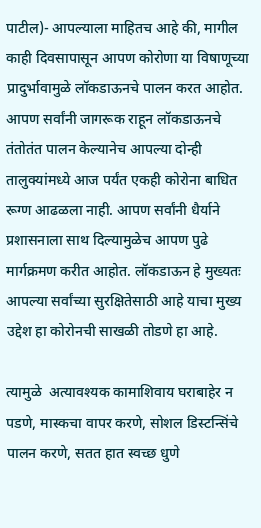पाटील)- आपल्याला माहितच आहे की, मागील काही दिवसापासून आपण कोरोणा या विषाणूच्या प्रादुर्भावामुळे लॉकडाऊनचे पालन करत आहोत. आपण सर्वांनी जागरूक राहून लॉकडाऊनचे तंतोतंत पालन केल्यानेच आपल्या दोन्ही तालुक्यांमध्ये आज पर्यंत एकही कोरोना बाधित रूग्ण आढळला नाही. आपण सर्वांनी धैर्याने प्रशासनाला साथ दिल्यामुळेच आपण पुढे मार्गक्रमण करीत आहोत. लॉकडाऊन हे मुख्यतः आपल्या सर्वांच्या सुरक्षितेसाठी आहे याचा मुख्य उद्देश हा कोरोनची साखळी तोडणे हा आहे.

त्यामुळे  अत्यावश्यक कामाशिवाय घराबाहेर न पडणे, मास्कचा वापर करणे, सोशल डिस्टन्सिंचे  पालन करणे, सतत हात स्वच्छ धुणे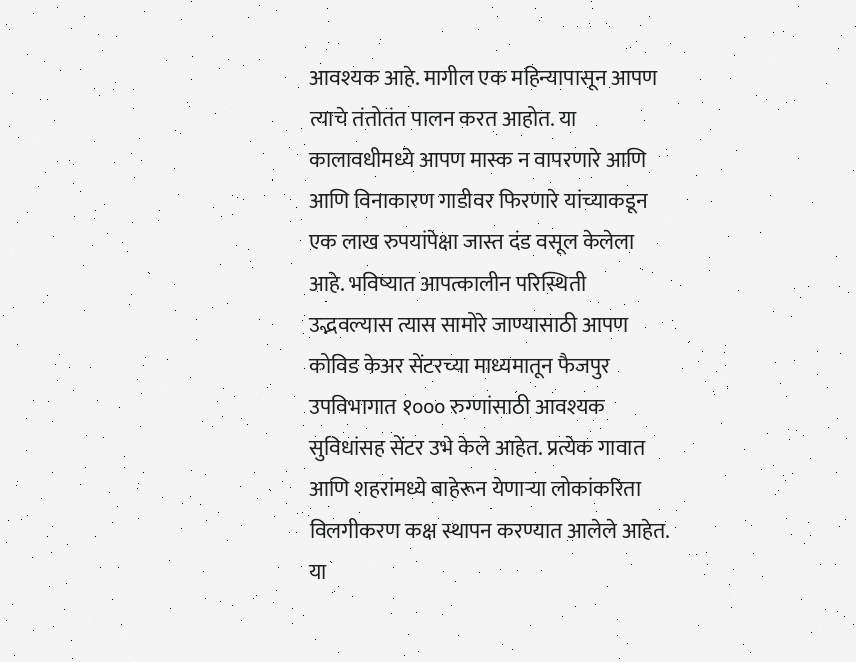आवश्यक आहे. मागील एक महिन्यापासून आपण त्याचे तंतोतंत पालन करत आहोत. या कालावधीमध्ये आपण मास्क न वापरणारे आणि आणि विनाकारण गाडीवर फिरणारे यांच्याकडून एक लाख रुपयांपेक्षा जास्त दंड वसूल केलेला आहे. भविष्यात आपत्कालीन परिस्थिती उद्भवल्यास त्यास सामोरे जाण्यासाठी आपण कोविड केअर सेंटरच्या माध्यमातून फैजपुर उपविभागात १००० रुग्णांसाठी आवश्यक सुविधांसह सेंटर उभे केले आहेत. प्रत्येक गावात आणि शहरांमध्ये बाहेरून येणाऱ्या लोकांकरिता विलगीकरण कक्ष स्थापन करण्यात आलेले आहेत. या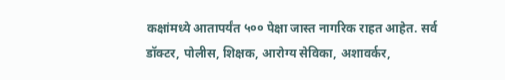कक्षांमध्ये आतापर्यंत ५०० पेक्षा जास्त नागरिक राहत आहेत. सर्व डॉक्टर, पोलीस, शिक्षक, आरोग्य सेविका, अशावर्कर,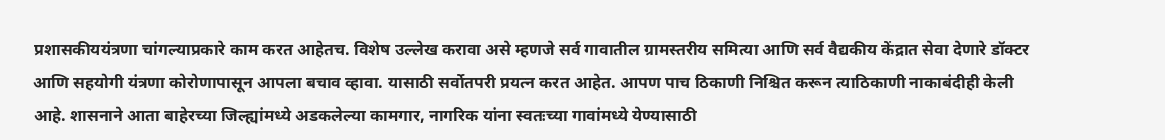प्रशासकीययंत्रणा चांगल्याप्रकारे काम करत आहेतच. विशेष उल्लेख करावा असे म्हणजे सर्व गावातील ग्रामस्तरीय समित्या आणि सर्व वैद्यकीय केंद्रात सेवा देणारे डॉक्टर आणि सहयोगी यंत्रणा कोरोणापासून आपला बचाव व्हावा. यासाठी सर्वोतपरी प्रयत्न करत आहेत. आपण पाच ठिकाणी निश्चित करून त्याठिकाणी नाकाबंदीही केली आहे. शासनाने आता बाहेरच्या जिल्ह्यांमध्ये अडकलेल्या कामगार, नागरिक यांना स्वतःच्या गावांमध्ये येण्यासाठी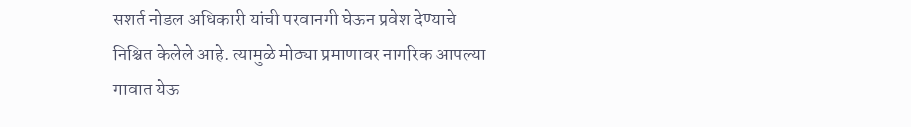सशर्त नोडल अधिकारी यांची परवानगी घेऊन प्रवेश देण्याचे निश्चित केलेले आहे. त्यामुळे मोठ्या प्रमाणावर नागरिक आपल्या गावात येऊ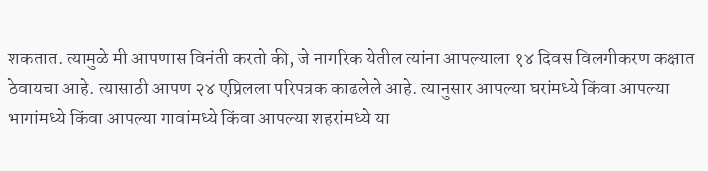शकतात. त्यामुळे मी आपणास विनंती करतो की, जे नागरिक येतील त्यांना आपल्याला १४ दिवस विलगीकरण कक्षात ठेवायचा आहे. त्यासाठी आपण २४ एप्रिलला परिपत्रक काढलेले आहे. त्यानुसार आपल्या घरांमध्ये किंवा आपल्या भागांमध्ये किंवा आपल्या गावांमध्ये किंवा आपल्या शहरांमध्ये या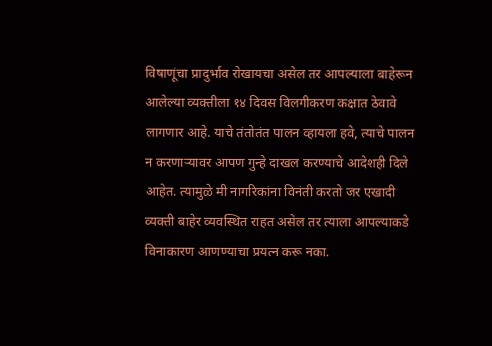विषाणूंचा प्रादुर्भाव रोखायचा असेल तर आपल्याला बाहेरून आलेल्या व्यक्तीला १४ दिवस विलगीकरण कक्षात ठेवावे लागणार आहे. याचे तंतोतंत पालन व्हायला हवे, त्याचे पालन न करणाऱ्यावर आपण गुन्हे दाखल करण्याचे आदेशही दिले आहेत. त्यामुळे मी नागरिकांना विनंती करतो जर एखादी व्यक्ती बाहेर व्यवस्थित राहत असेल तर त्याला आपल्याकडे विनाकारण आणण्याचा प्रयत्न करू नका.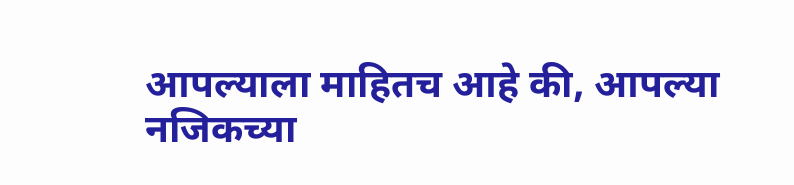आपल्याला माहितच आहे की, आपल्या नजिकच्या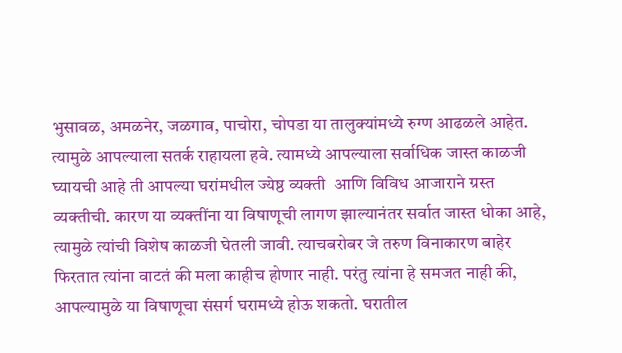भुसावळ, अमळनेर, जळगाव, पाचोरा, चोपडा या तालुक्यांमध्ये रुग्ण आढळले आहेत. त्यामुळे आपल्याला सतर्क राहायला हवे. त्यामध्ये आपल्याला सर्वाधिक जास्त काळजी घ्यायची आहे ती आपल्या घरांमधील ज्येष्ठ व्यक्ती  आणि विविध आजाराने ग्रस्त व्यक्तीची. कारण या व्यक्तींना या विषाणूची लागण झाल्यानंतर सर्वात जास्त धोका आहे, त्यामुळे त्यांची विशेष काळजी घेतली जावी. त्याचबरोबर जे तरुण विनाकारण बाहेर फिरतात त्यांना वाटतं की मला काहीच होणार नाही. परंतु त्यांना हे समजत नाही की, आपल्यामुळे या विषाणूचा संसर्ग घरामध्ये होऊ शकतो. घरातील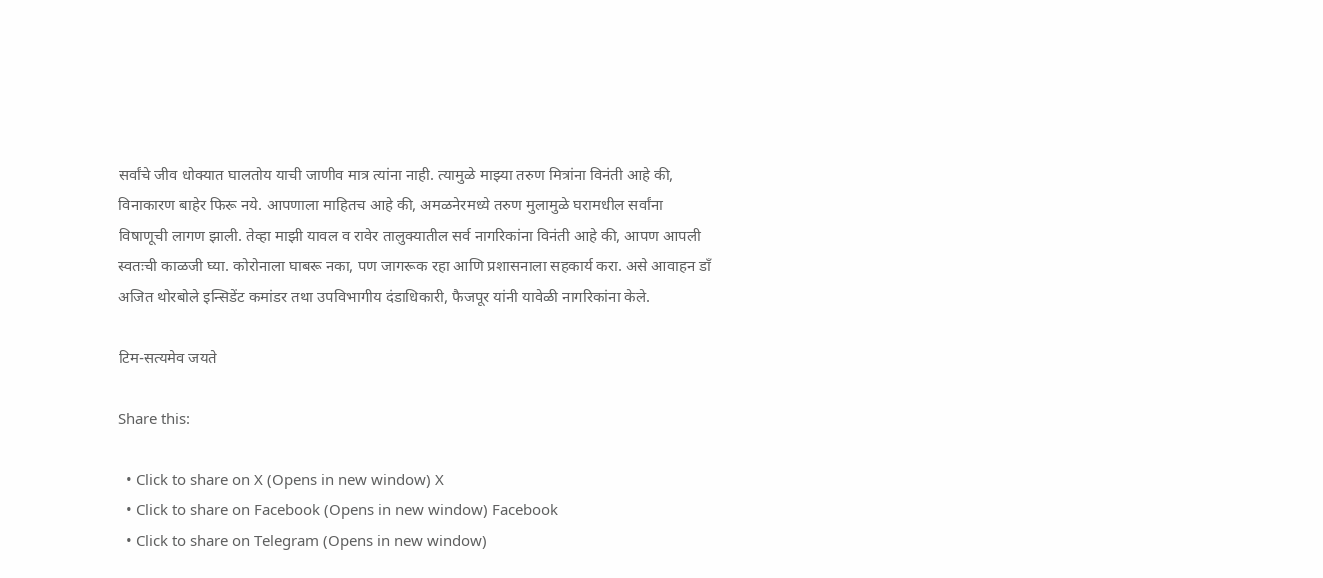सर्वांचे जीव धोक्यात घालतोय याची जाणीव मात्र त्यांना नाही. त्यामुळे माझ्या तरुण मित्रांना विनंती आहे की, विनाकारण बाहेर फिरू नये. आपणाला माहितच आहे की, अमळनेरमध्ये तरुण मुलामुळे घरामधील सर्वांना विषाणूची लागण झाली. तेव्हा माझी यावल व रावेर तालुक्यातील सर्व नागरिकांना विनंती आहे की, आपण आपली स्वतःची काळजी घ्या. कोरोनाला घाबरू नका, पण जागरूक रहा आणि प्रशासनाला सहकार्य करा. असे आवाहन डाँ अजित थोरबोले इन्सिडेंट कमांडर तथा उपविभागीय दंडाधिकारी, फैजपूर यांनी यावेळी नागरिकांना केले.

टिम-सत्यमेव जयते

Share this:

  • Click to share on X (Opens in new window) X
  • Click to share on Facebook (Opens in new window) Facebook
  • Click to share on Telegram (Opens in new window)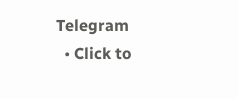Telegram
  • Click to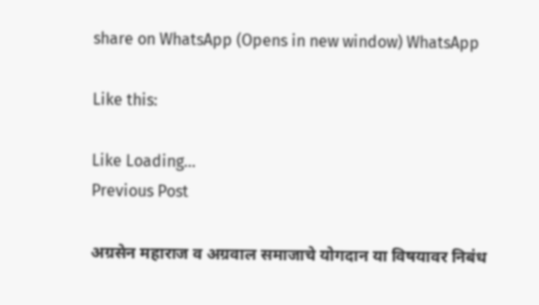share on WhatsApp (Opens in new window) WhatsApp

Like this:

Like Loading...
Previous Post

अग्रसेन महाराज व अग्रवाल समाजाचे योगदान या विषयावर निबंध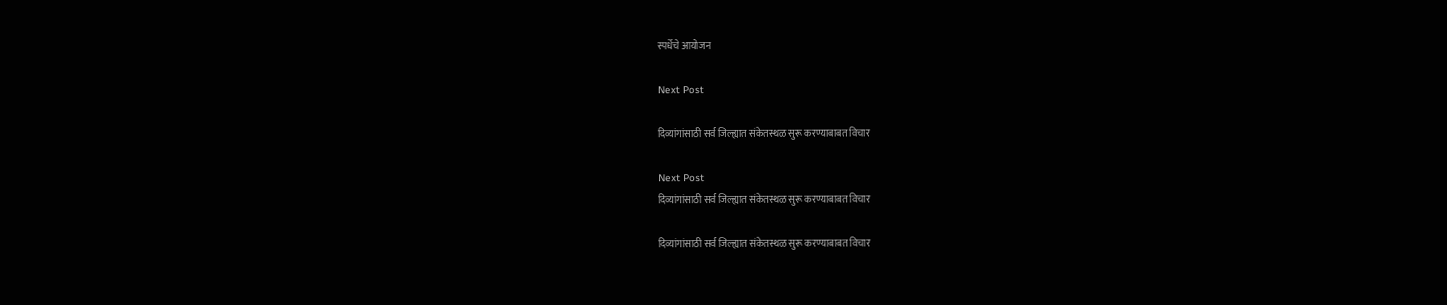स्पर्धेचे आयोजन

Next Post

दिव्यांगांसाठी सर्व जिल्ह्यात संकेतस्थळ सुरू करण्याबाबत विचार

Next Post
दिव्यांगांसाठी सर्व जिल्ह्यात संकेतस्थळ सुरू करण्याबाबत विचार

दिव्यांगांसाठी सर्व जिल्ह्यात संकेतस्थळ सुरू करण्याबाबत विचार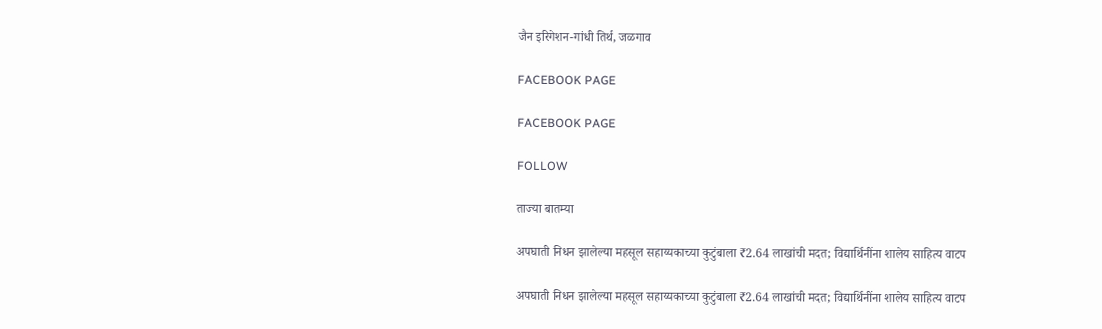जैन इरिगेशन-गांधी तिर्थ, जळगाव

FACEBOOK PAGE

FACEBOOK PAGE

FOLLOW

ताज्या बातम्या

अपघाती निधन झालेल्या महसूल सहाय्यकाच्या कुटुंबाला ₹2.64 लाखांची मदत; विद्यार्थिनींना शालेय साहित्य वाटप

अपघाती निधन झालेल्या महसूल सहाय्यकाच्या कुटुंबाला ₹2.64 लाखांची मदत; विद्यार्थिनींना शालेय साहित्य वाटप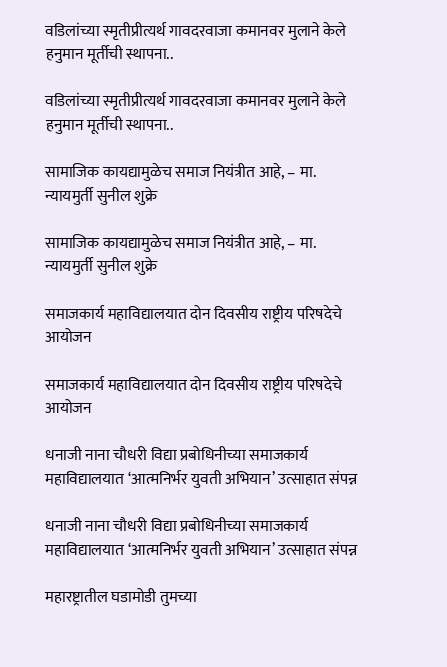वडिलांच्या स्मृतीप्रीत्यर्थ गावदरवाजा कमानवर मुलाने केले हनुमान मूर्तीची स्थापना..

वडिलांच्या स्मृतीप्रीत्यर्थ गावदरवाजा कमानवर मुलाने केले हनुमान मूर्तीची स्थापना..

सामाजिक कायद्यामुळेच समाज नियंत्रीत आहे, – मा. न्यायमुर्ती सुनील शुक्रे

सामाजिक कायद्यामुळेच समाज नियंत्रीत आहे, – मा. न्यायमुर्ती सुनील शुक्रे

समाजकार्य महाविद्यालयात दोन दिवसीय राष्ट्रीय परिषदेचे आयोजन

समाजकार्य महाविद्यालयात दोन दिवसीय राष्ट्रीय परिषदेचे आयोजन

धनाजी नाना चौधरी विद्या प्रबोधिनीच्या समाजकार्य महाविद्यालयात ‘आत्मनिर्भर युवती अभियान’ उत्साहात संपन्न

धनाजी नाना चौधरी विद्या प्रबोधिनीच्या समाजकार्य महाविद्यालयात ‘आत्मनिर्भर युवती अभियान’ उत्साहात संपन्न

महारष्ट्रातील घडामोडी तुमच्या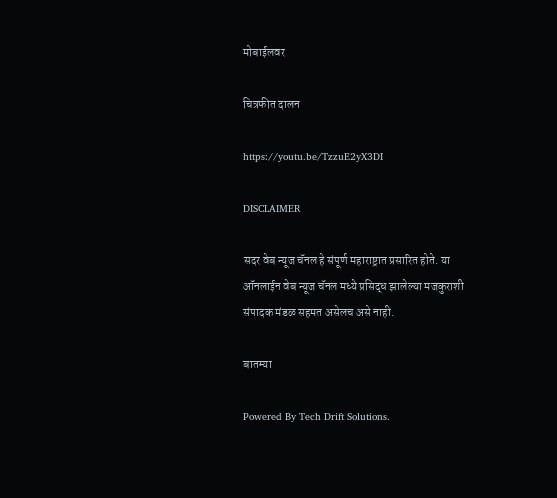मोबाईलवर

चित्रफीत दालन

https://youtu.be/TzzuE2yX3DI

DISCLAIMER

सदर वेब न्यूज चॅनल हे संपूर्ण महाराष्ट्रात प्रसारित होते. या ऑनलाईन वेब न्यूज चॅनल मध्ये प्रसिद्ध झालेल्या मजकुराशी संपादक मंडळ सहमत असेलच असे नाही.

बातम्या

Powered By Tech Drift Solutions.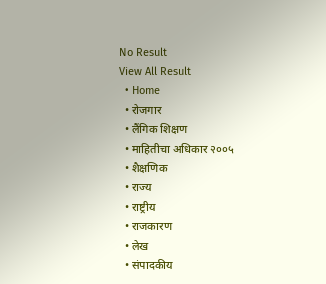No Result
View All Result
  • Home
  • रोजगार
  • लैंगिक शिक्षण
  • माहितीचा अधिकार २००५
  • शैक्षणिक
  • राज्य
  • राष्ट्रीय
  • राजकारण
  • लेख
  • संपादकीय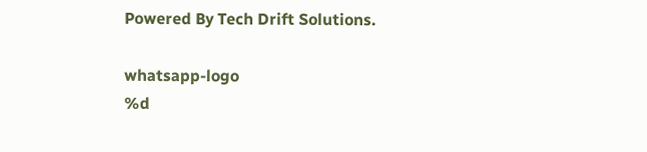Powered By Tech Drift Solutions.

whatsapp-logo
%d